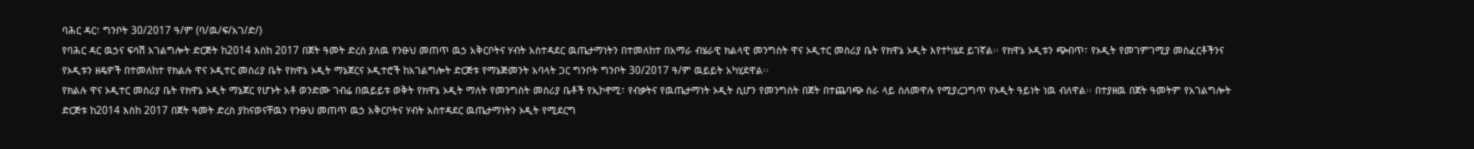ባሕር ዳር፣ ግንቦት 30/2017 ዓ/ም (ባ/ዉ/ፍ/አገ/ድ/)
የባሕር ዳር ዉኃና ፍሳሽ አገልግሎት ድርጅት ከ2014 እስከ 2017 በጀት ዓመት ድረስ ያለዉ የንፁህ መጠጥ ዉኃ አቅርቦትና ሃብት አስተዳደር ዉጤታማነትን በተመለከተ በአማራ ብሄራዊ ክልላዊ መንግስት ዋና ኦዲተር መስሪያ ቤት የክዋኔ ኦዲት እየተካሄደ ይገኛል፡፡ የክዋኔ ኦዲቱን ጭብጥ፣ የኦዲት የመገምገሚያ መስፈርቶችንና የኦዲቱን ዘዴዎች በተመለከተ የክልሉ ዋና ኦዲተር መስሪያ ቤት የክዋኔ ኦዲት ማኔጀርና ኦዲተሮች ከአገልግሎት ድርጅቱ የማኔጅመንት አባላት ጋር ግንቦት ግንቦት 30/2017 ዓ/ም ዉይይት አካሂደዋል፡፡
የክልሉ ዋና ኦዲተር መስሪያ ቤት የክዋኔ ኦዲት ማኔጀር የሆኑት አቶ ወንድሙ ገብሬ በዉይይቱ ወቅት የክዋኔ ኦዲት ማለት የመንግስት መስሪያ ቤቶች የኢኮኖሚ፣ የብቃትና የዉጤታማነት ኦዲት ሲሆን የመንግስት በጀት በተጨባጭ ስራ ላይ ስለመዋሉ የሚያረጋግጥ የኦዲት ዓይነት ነዉ ብለዋል፡፡ በተያዘዉ በጀት ዓመትም የአገልግሎት ድርጅቱ ከ2014 እስከ 2017 በጀት ዓመት ድረስ ያከናወናቸዉን የንፁህ መጠጥ ዉኃ አቅርቦትና ሃብት አስተዳደር ዉጤታማነትን ኦዲት የሚደርግ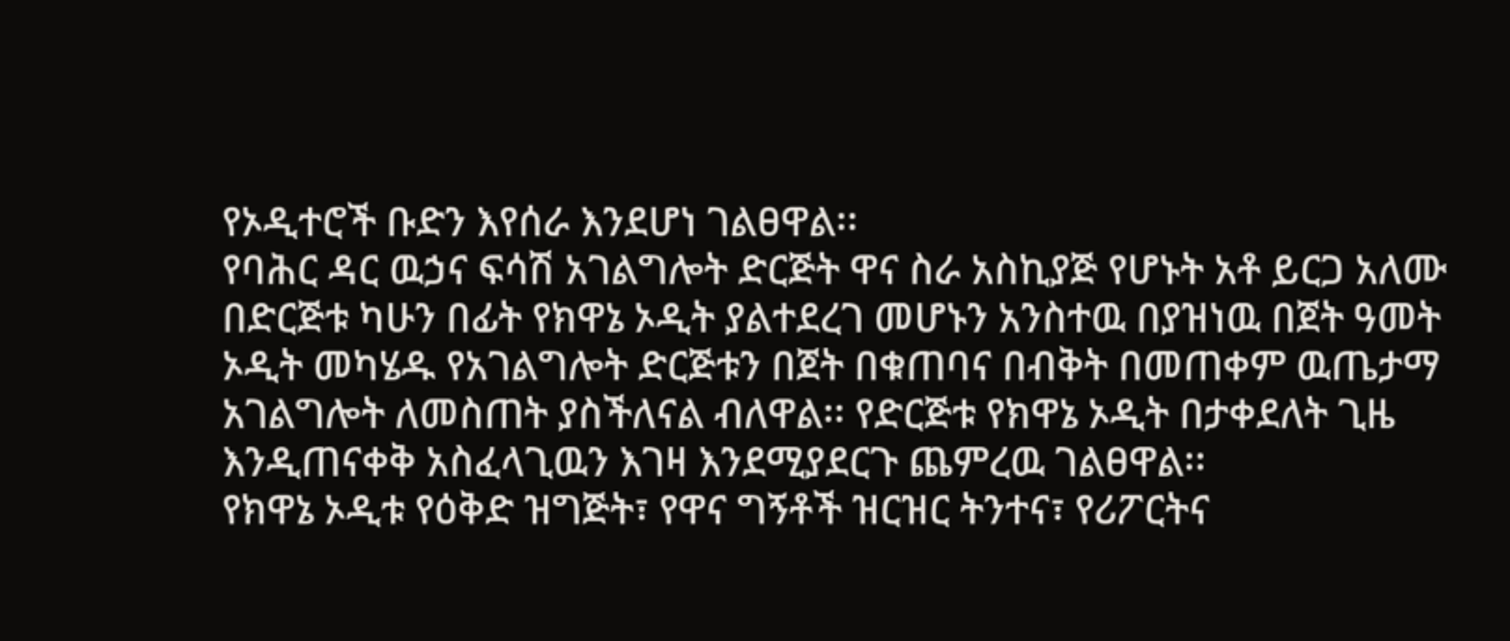የኦዲተሮች ቡድን እየሰራ እንደሆነ ገልፀዋል፡፡
የባሕር ዳር ዉኃና ፍሳሽ አገልግሎት ድርጅት ዋና ስራ አስኪያጅ የሆኑት አቶ ይርጋ አለሙ በድርጅቱ ካሁን በፊት የክዋኔ ኦዲት ያልተደረገ መሆኑን አንስተዉ በያዝነዉ በጀት ዓመት ኦዲት መካሄዱ የአገልግሎት ድርጅቱን በጀት በቁጠባና በብቅት በመጠቀም ዉጤታማ አገልግሎት ለመስጠት ያስችለናል ብለዋል፡፡ የድርጅቱ የክዋኔ ኦዲት በታቀደለት ጊዜ እንዲጠናቀቅ አስፈላጊዉን እገዛ እንደሚያደርጉ ጨምረዉ ገልፀዋል፡፡
የክዋኔ ኦዲቱ የዕቅድ ዝግጅት፣ የዋና ግኝቶች ዝርዝር ትንተና፣ የሪፖርትና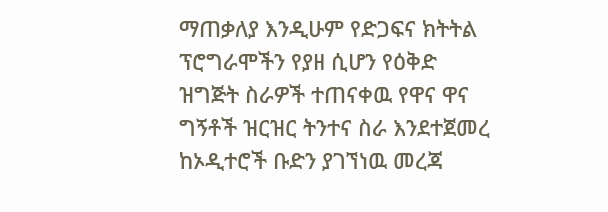ማጠቃለያ እንዲሁም የድጋፍና ክትትል ፕሮግራሞችን የያዘ ሲሆን የዕቅድ ዝግጅት ስራዎች ተጠናቀዉ የዋና ዋና ግኝቶች ዝርዝር ትንተና ስራ እንደተጀመረ ከኦዲተሮች ቡድን ያገኘነዉ መረጃ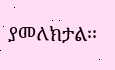ያመለክታል፡፡